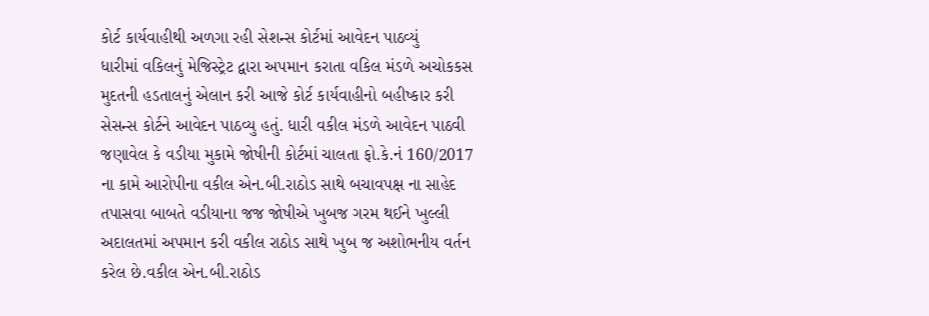કોર્ટ કાર્યવાહીથી અળગા રહી સેશન્સ કોર્ટમાં આવેદન પાઠવ્યું
ધારીમાં વકિલનું મેજિસ્ટ્રેટ દ્વારા અપમાન કરાતા વકિલ મંડળે અચોકકસ મુદતની હડતાલનું એલાન કરી આજે કોર્ટ કાર્યવાહીનો બહીષ્કાર કરી સેસન્સ કોર્ટને આવેદન પાઠવ્યુ હતું. ધારી વકીલ મંડળે આવેદન પાઠવી જણાવેલ કે વડીયા મુકામે જોષીની કોર્ટમાં ચાલતા ફો.કે.નં 160/2017 ના કામે આરોપીના વકીલ એન.બી.રાઠોડ સાથે બચાવપક્ષ ના સાહેદ તપાસવા બાબતે વડીયાના જજ જોષીએ ખુબજ ગરમ થઈને ખુલ્લી અદાલતમાં અપમાન કરી વકીલ રાઠોડ સાથે ખુબ જ અશોભનીય વર્તન કરેલ છે.વકીલ એન.બી.રાઠોડ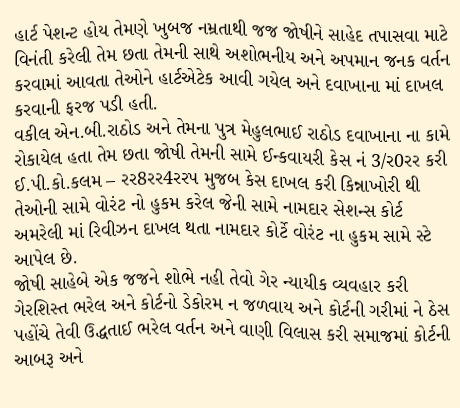હાર્ટ પેશન્ટ હોય તેમણે ખુબજ નમ્રતાથી જજ જોષીને સાહેદ તપાસવા માટે વિનંતી કરેલી તેમ છતા તેમની સાથે અશોભનીય અને અપમાન જનક વર્તન કરવામાં આવતા તેઓને હાર્ટએટેક આવી ગયેલ અને દવાખાના માં દાખલ કરવાની ફરજ પડી હતી.
વકીલ એન.બી.રાઠોડ અને તેમના પુત્ર મેહુલભાઈ રાઠોડ દવાખાના ના કામે રોકાયેલ હતા તેમ છતા જોષી તેમની સામે ઈન્કવાયરી કેસ નં 3/ર0રર કરી ઈ.પી.કો.કલમ – રર8રર4રરપ મુજબ કેસ દાખલ કરી કિન્નાખોરી થી તેઓની સામે વોરંટ નો હુકમ કરેલ જેની સામે નામદાર સેશન્સ કોર્ટ અમરેલી માં રિવીઝન દાખલ થતા નામદાર કોર્ટે વોરંટ ના હુકમ સામે સ્ટે આપેલ છે.
જોષી સાહેબે એક જજને શોભે નહી તેવો ગેર ન્યાયીક વ્યવહાર કરી ગેરશિસ્ત ભરેલ અને કોર્ટનો ડેકોરમ ન જળવાય અને કોર્ટની ગરીમાં ને ઠેસ પહોંચે તેવી ઉદ્ધતાઈ ભરેલ વર્તન અને વાણી વિલાસ કરી સમાજમાં કોર્ટની આબરૂ અને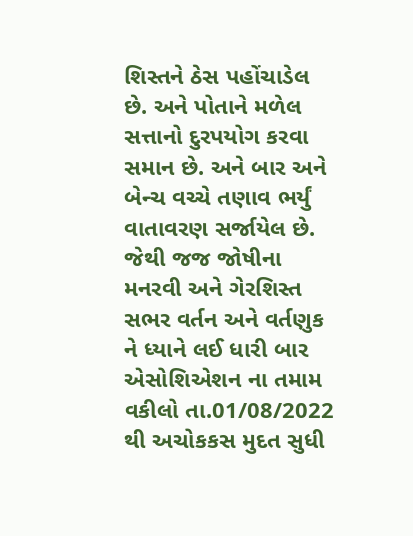શિસ્તને ઠેસ પહોંચાડેલ છે. અને પોતાને મળેલ સત્તાનો દુરપયોગ કરવા સમાન છે. અને બાર અને બેન્ચ વચ્ચે તણાવ ભર્યું વાતાવરણ સર્જાયેલ છે. જેથી જજ જોષીના મનરવી અને ગેરશિસ્ત સભર વર્તન અને વર્તણુક ને ધ્યાને લઈ ધારી બાર એસોશિએશન ના તમામ વકીલો તા.01/08/2022 થી અચોકકસ મુદત સુધી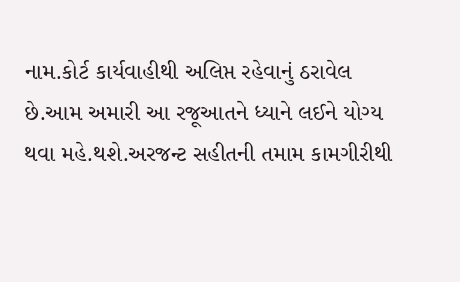નામ.કોર્ટ કાર્યવાહીથી અલિપ્ત રહેવાનું ઠરાવેલ છે.આમ અમારી આ રજૂઆતને ધ્યાને લઈને યોગ્ય થવા મહે.થશે.અરજન્ટ સહીતની તમામ કામગીરીથી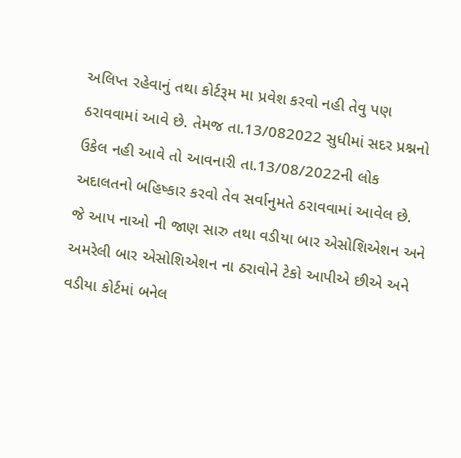અલિપ્ત રહેવાનું તથા કોર્ટરૂમ મા પ્રવેશ કરવો નહી તેવુ પણ ઠરાવવામાં આવે છે. તેમજ તા.13/082022 સુધીમાં સદર પ્રશ્નનો ઉકેલ નહી આવે તો આવનારી તા.13/08/2022ની લોક અદાલતનો બહિષ્કાર કરવો તેવ સર્વાનુમતે ઠરાવવામાં આવેલ છે.
જે આપ નાઓ ની જાણ સારુ તથા વડીયા બાર એસોશિએશન અને અમરેલી બાર એસોશિએશન ના ઠરાવોને ટેકો આપીએ છીએ અને વડીયા કોર્ટમાં બનેલ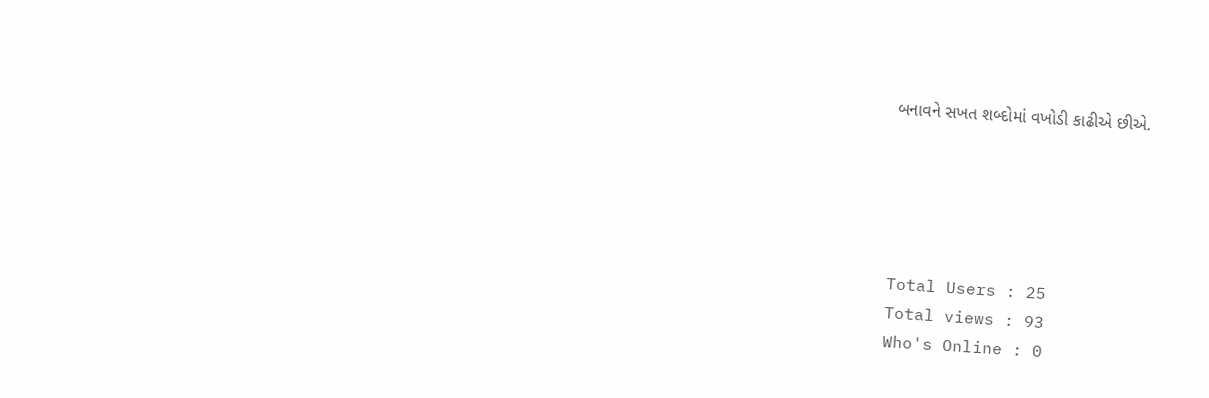બનાવને સખત શબ્દોમાં વખોડી કાઢીએ છીએ.





Total Users : 25
Total views : 93
Who's Online : 0